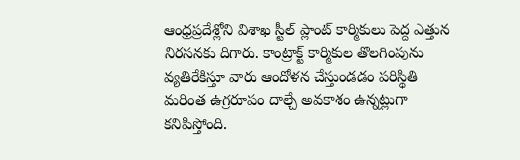ఆంధ్రప్రదేశ్లోని విశాఖ స్టీల్ ప్లాంట్ కార్మికులు పెద్ద ఎత్తున నిరసనకు దిగారు. కాంట్రాక్ట్ కార్మికుల తొలగింపును వ్యతిరేకిస్తూ వారు ఆందోళన చేస్తుండడం పరిస్థితి మరింత ఉగ్రరూపం దాల్చే అవకాశం ఉన్నట్లుగా కనిపిస్తోంది.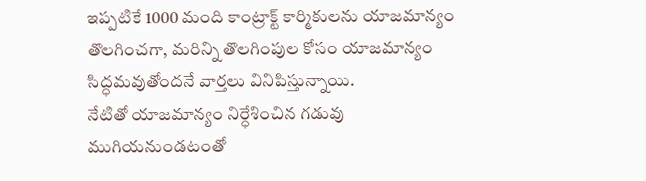ఇప్పటికే 1000 మంది కాంట్రాక్ట్ కార్మికులను యాజమాన్యం తొలగించగా, మరిన్ని తొలగింపుల కోసం యాజమాన్యం సిద్ధమవుతోందనే వార్తలు వినిపిస్తున్నాయి.
నేటితో యాజమాన్యం నిర్ధేశించిన గడువు ముగియనుండటంతో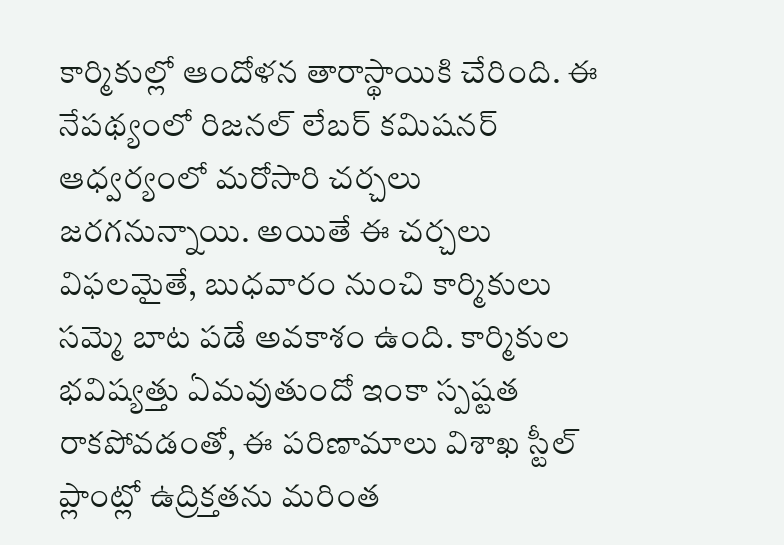కార్మికుల్లో ఆందోళన తారాస్థాయికి చేరింది. ఈ నేపథ్యంలో రిజనల్ లేబర్ కమిషనర్ ఆధ్వర్యంలో మరోసారి చర్చలు జరగనున్నాయి. అయితే ఈ చర్చలు విఫలమైతే, బుధవారం నుంచి కార్మికులు సమ్మె బాట పడే అవకాశం ఉంది. కార్మికుల భవిష్యత్తు ఏమవుతుందో ఇంకా స్పష్టత రాకపోవడంతో, ఈ పరిణామాలు విశాఖ స్టీల్ ప్లాంట్లో ఉద్రిక్తతను మరింత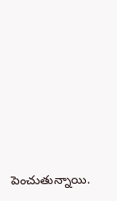పెంచుతున్నాయి.